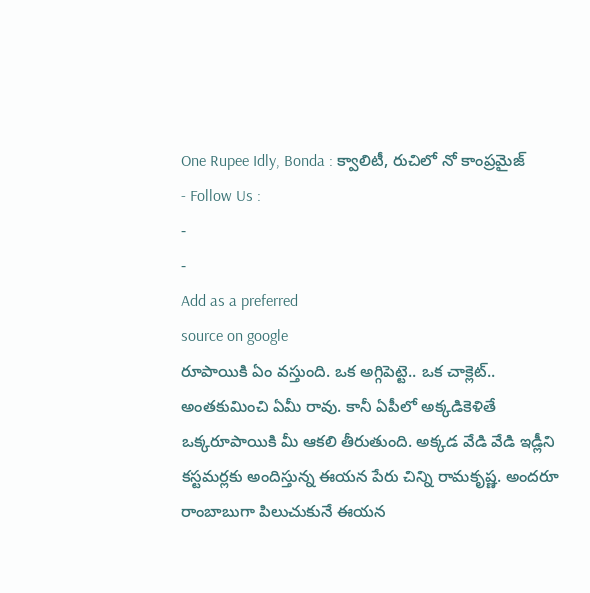One Rupee Idly, Bonda : క్వాలిటీ, రుచిలో నో కాంప్రమైజ్
- Follow Us :
-
-
Add as a preferred
source on google
రూపాయికి ఏం వస్తుంది. ఒక అగ్గిపెట్టె.. ఒక చాక్లెట్.. అంతకుమించి ఏమీ రావు. కానీ ఏపీలో అక్కడికెళితే ఒక్కరూపాయికి మీ ఆకలి తీరుతుంది. అక్కడ వేడి వేడి ఇడ్లీని కస్టమర్లకు అందిస్తున్న ఈయన పేరు చిన్ని రామకృష్ణ. అందరూ రాంబాబుగా పిలుచుకునే ఈయన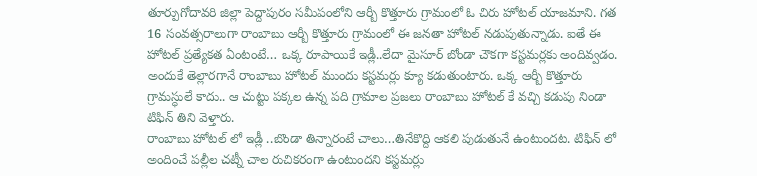తూర్పుగోదావరి జిల్లా పెద్దాపురం సమీపంలోని ఆర్బీ కొత్తూరు గ్రామంలో ఓ చిరు హోటల్ యాజమాని. గత 16 సంవత్సరాలుగా రాంబాబు ఆర్బీ కొత్తూరు గ్రామంలో ఈ జనతా హోటల్ నడుపుతున్నాడు. ఐతే ఈ హోటల్ ప్రత్యేకత ఏంటంటే… ఒక్క రూపాయికే ఇడ్లీ..లేదా మైసూర్ బోండా చౌకగా కస్టమర్లకు అందివ్వడం. అందుకే తెల్లారగానే రాంబాబు హోటల్ ముందు కస్టమర్లు క్యూ కడుతుంటారు. ఒక్క ఆర్బీ కొత్తూరు గ్రామస్ధులే కాదు.. ఆ చుట్టు పక్కల ఉన్న పది గ్రామాల ప్రజలు రాంబాబు హోటల్ కే వచ్చి కడుపు నిండా టిఫిన్ తిని వెళ్తారు.
రాంబాబు హోటల్ లో ఇడ్లీ ..బొండా తిన్నారంటే చాలు…తినేకొద్ది ఆకలి పుడుతునే ఉంటుందట. టిఫిన్ లో అందించే పల్లీల చట్నీ చాల రుచికరంగా ఉంటుందని కస్టమర్లు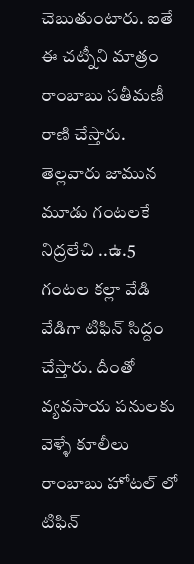చెబుతుంటారు. ఐతే ఈ చట్నీని మాత్రం రాంబాబు సతీమణీ రాణి చేస్తారు. తెల్లవారు జామున మూడు గంటలకే నిద్రలేచి ..ఉ.5 గంటల కల్లా వేడి వేడిగా టిఫిన్ సిద్దం చేస్తారు. దీంతో వ్యవసాయ పనులకు వెళ్ళే కూలీలు రాంబాబు హోటల్ లో టిఫిన్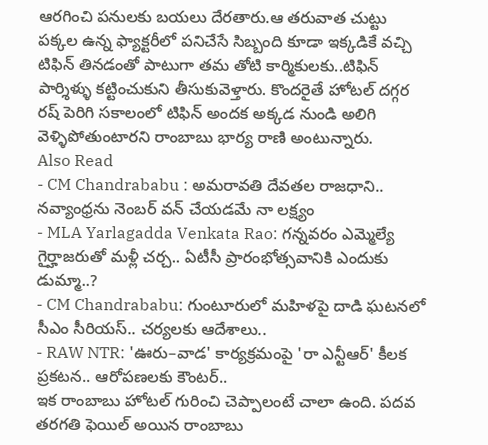ఆరగించి పనులకు బయలు దేరతారు.ఆ తరువాత చుట్టు పక్కల ఉన్న ఫ్యాక్టరీలో పనిచేసే సిబ్బంది కూడా ఇక్కడికే వచ్చి టిఫిన్ తినడంతో పాటుగా తమ తోటి కార్మికులకు..టిఫిన్ పార్శిళ్ళు కట్టించుకుని తీసుకువెళ్తారు. కొందరైతే హోటల్ దగ్గర రష్ పెరిగి సకాలంలో టిఫిన్ అందక అక్కడ నుండి అలిగి వెళ్ళిపోతుంటారని రాంబాబు భార్య రాణి అంటున్నారు.
Also Read
- CM Chandrababu : అమరావతి దేవతల రాజధాని.. నవ్యాంధ్రను నెంబర్ వన్ చేయడమే నా లక్ష్యం
- MLA Yarlagadda Venkata Rao: గన్నవరం ఎమ్మెల్యే గైర్హాజరుతో మళ్లీ చర్చ.. ఏటీసీ ప్రారంభోత్సవానికి ఎందుకు డుమ్మా..?
- CM Chandrababu: గుంటూరులో మహిళపై దాడి ఘటనలో సీఎం సీరియస్.. చర్యలకు ఆదేశాలు..
- RAW NTR: 'ఊరు–వాడ' కార్యక్రమంపై 'రా ఎన్టీఆర్' కీలక ప్రకటన.. ఆరోపణలకు కౌంటర్..
ఇక రాంబాబు హోటల్ గురించి చెప్పాలంటే చాలా ఉంది. పదవ తరగతి ఫెయిల్ అయిన రాంబాబు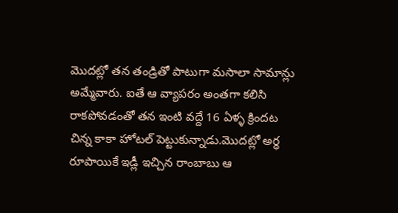మొదట్లో తన తండ్రితో పాటుగా మసాలా సామాన్లు అమ్మేవారు. ఐతే ఆ వ్యాపరం అంతగా కలిసి రాకపోవడంతో తన ఇంటి వద్దే 16 ఏళ్ళ క్రిందట చిన్న కాకా హోటల్ పెట్టుకున్నాడు.మొదట్లో అర్ధ రూపాయికే ఇడ్లీ ఇచ్చిన రాంబాబు ఆ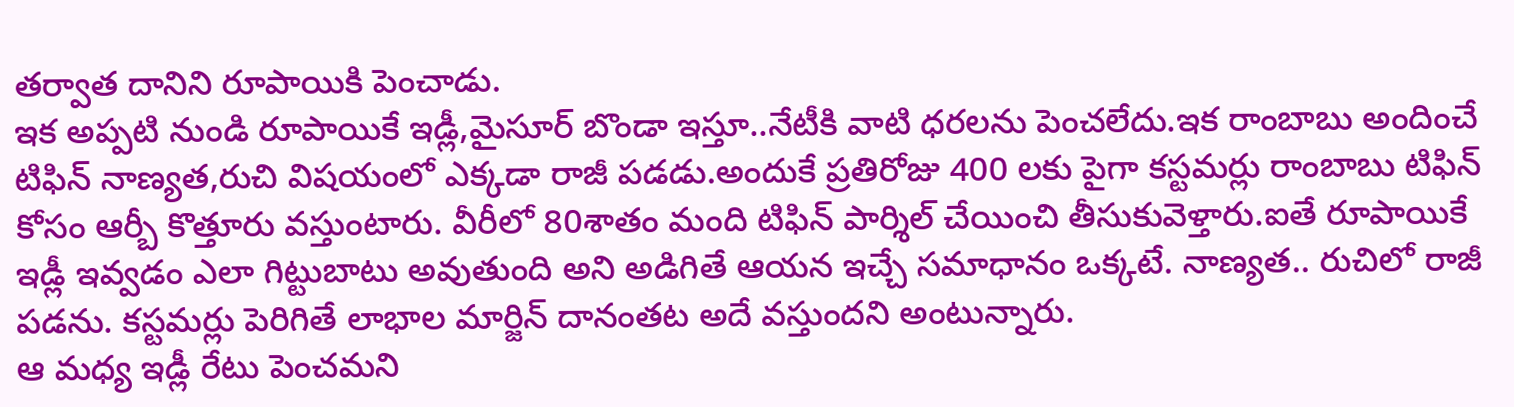తర్వాత దానిని రూపాయికి పెంచాడు.
ఇక అప్పటి నుండి రూపాయికే ఇడ్లీ,మైసూర్ బొండా ఇస్తూ..నేటీకి వాటి ధరలను పెంచలేదు.ఇక రాంబాబు అందించే టిఫిన్ నాణ్యత,రుచి విషయంలో ఎక్కడా రాజీ పడడు.అందుకే ప్రతిరోజు 400 లకు పైగా కస్టమర్లు రాంబాబు టిఫిన్ కోసం ఆర్బీ కొత్తూరు వస్తుంటారు. వీరీలో 80శాతం మంది టిఫిన్ పార్శిల్ చేయించి తీసుకువెళ్తారు.ఐతే రూపాయికే ఇడ్లీ ఇవ్వడం ఎలా గిట్టుబాటు అవుతుంది అని అడిగితే ఆయన ఇచ్చే సమాధానం ఒక్కటే. నాణ్యత.. రుచిలో రాజీ పడను. కస్టమర్లు పెరిగితే లాభాల మార్జిన్ దానంతట అదే వస్తుందని అంటున్నారు.
ఆ మధ్య ఇడ్లీ రేటు పెంచమని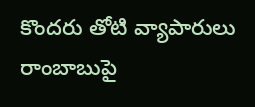కొందరు తోటి వ్యాపారులు రాంబాబుపై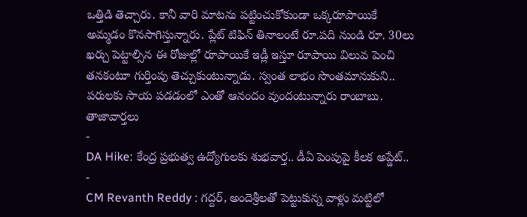ఒత్తిడి తెచ్చారు. కానీ వారి మాటను పట్టించుకోకుండా ఒక్కరూపాయికే అమ్మడం కొనసాగిస్తున్నారు. ప్లేట్ టిఫిన్ తినాలంటే రూ.పది నుండి రూ. 30లు ఖర్చు పెట్టాల్సిన ఈ రోజుల్లో రూపాయికే ఇడ్లీ ఇస్తూ రూపాయి విలువ పెంచి తనకంటూ గుర్తింపు తెచ్చుకుంటున్నాడు. స్వంత లాభం సొంతమానుకుని.. పరులకు సాయ పడడంలో ఎంతో ఆనందం వుందంటున్నారు రాంబాబు.
తాజావార్తలు
-
DA Hike: కేంద్ర ప్రభుత్వ ఉద్యోగులకు శుభవార్త.. డీఏ పెంపుపై కీలక అప్డేట్..
-
CM Revanth Reddy : గద్దర్, అందెశ్రీలతో పెట్టుకున్న వాళ్లు మట్టిలో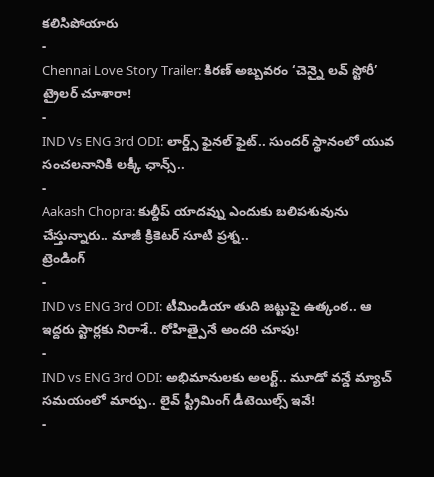కలిసిపోయారు
-
Chennai Love Story Trailer: కిరణ్ అబ్బవరం ‘చెన్నై లవ్ స్టోరీ’ ట్రైలర్ చూశారా!
-
IND Vs ENG 3rd ODI: లార్డ్స్ ఫైనల్ ఫైట్.. సుందర్ స్థానంలో యువ సంచలనానికి లక్కీ ఛాన్స్..
-
Aakash Chopra: కుల్దీప్ యాదవ్ను ఎందుకు బలిపశువును చేస్తున్నారు.. మాజీ క్రికెటర్ సూటి ప్రశ్న..
ట్రెండింగ్
-
IND vs ENG 3rd ODI: టీమిండియా తుది జట్టుపై ఉత్కంఠ.. ఆ ఇద్దరు స్టార్లకు నిరాశే.. రోహిత్పైనే అందరి చూపు!
-
IND vs ENG 3rd ODI: అభిమానులకు అలర్ట్.. మూడో వన్డే మ్యాచ్ సమయంలో మార్పు.. లైవ్ స్ట్రీమింగ్ డీటెయిల్స్ ఇవే!
-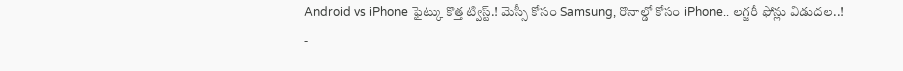Android vs iPhone ఫైట్కు కొత్త ట్విస్ట్.! మెస్సీ కోసం Samsung, రొనాల్డో కోసం iPhone.. లగ్జరీ ఫోన్లు విడుదల..!
-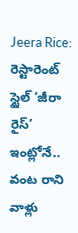Jeera Rice: రెస్టారెంట్ స్టైల్ ‘జీరా రైస్’ ఇంట్లోనే.. వంట రాని వాళ్లు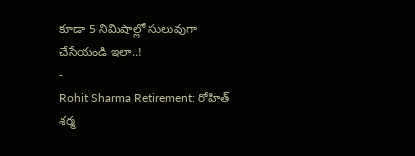కూడా 5 నిమిషాల్లో సులువుగా చేసేయండి ఇలా..!
-
Rohit Sharma Retirement: రోహిత్ శర్మ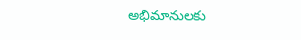అభిమానులకు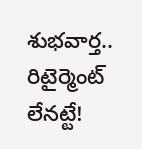శుభవార్త.. రిటైర్మెంట్ లేనట్టే!